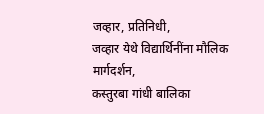जव्हार, प्रतिनिधी,
जव्हार येथे विद्यार्थिनींना मौलिक मार्गदर्शन,
कस्तुरबा गांधी बालिका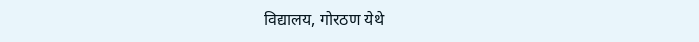विद्यालय, गोरठण येथे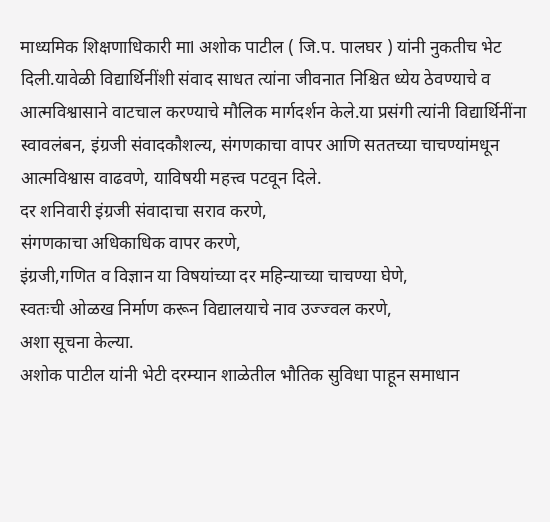माध्यमिक शिक्षणाधिकारी माl अशोक पाटील ( जि.प. पालघर ) यांनी नुकतीच भेट दिली.यावेळी विद्यार्थिनींशी संवाद साधत त्यांना जीवनात निश्चित ध्येय ठेवण्याचे व आत्मविश्वासाने वाटचाल करण्याचे मौलिक मार्गदर्शन केले.या प्रसंगी त्यांनी विद्यार्थिनींना स्वावलंबन, इंग्रजी संवादकौशल्य, संगणकाचा वापर आणि सततच्या चाचण्यांमधून आत्मविश्वास वाढवणे, याविषयी महत्त्व पटवून दिले.
दर शनिवारी इंग्रजी संवादाचा सराव करणे,
संगणकाचा अधिकाधिक वापर करणे,
इंग्रजी,गणित व विज्ञान या विषयांच्या दर महिन्याच्या चाचण्या घेणे,
स्वतःची ओळख निर्माण करून विद्यालयाचे नाव उज्ज्वल करणे,
अशा सूचना केल्या.
अशोक पाटील यांनी भेटी दरम्यान शाळेतील भौतिक सुविधा पाहून समाधान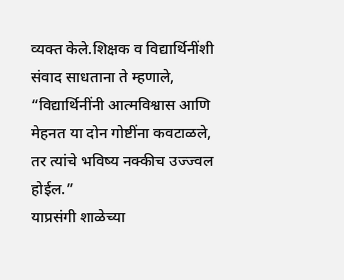व्यक्त केले.शिक्षक व विद्यार्थिनींशी संवाद साधताना ते म्हणाले,
“विद्यार्थिनींनी आत्मविश्वास आणि मेहनत या दोन गोष्टींना कवटाळले, तर त्यांचे भविष्य नक्कीच उज्ज्वल होईल.”
याप्रसंगी शाळेच्या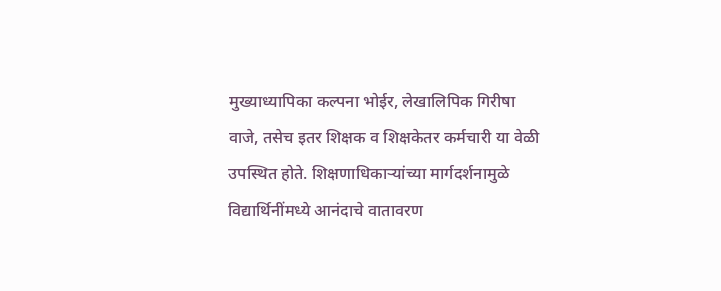मुख्याध्यापिका कल्पना भोईर, लेखालिपिक गिरीषा वाजे, तसेच इतर शिक्षक व शिक्षकेतर कर्मचारी या वेळी उपस्थित होते. शिक्षणाधिकाऱ्यांच्या मार्गदर्शनामुळे विद्यार्थिनींमध्ये आनंदाचे वातावरण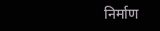निर्माण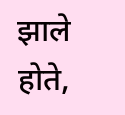झाले होते,